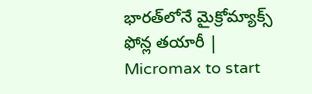భారత్‌లోనే మైక్రోమ్యాక్స్ ఫోన్ల తయారీ | Micromax to start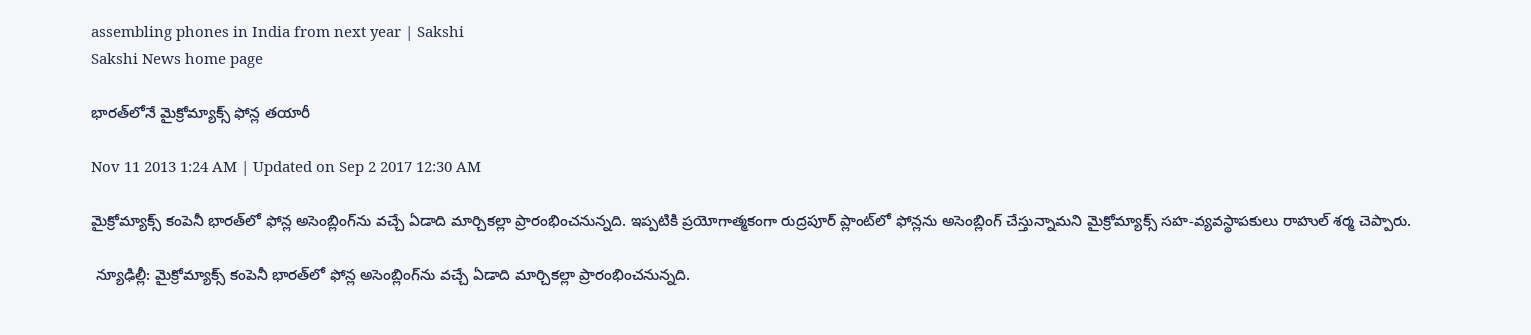assembling phones in India from next year | Sakshi
Sakshi News home page

భారత్‌లోనే మైక్రోమ్యాక్స్ ఫోన్ల తయారీ

Nov 11 2013 1:24 AM | Updated on Sep 2 2017 12:30 AM

మైక్రోమ్యాక్స్ కంపెనీ భారత్‌లో ఫోన్ల అసెంబ్లింగ్‌ను వచ్చే ఏడాది మార్చికల్లా ప్రారంభించనున్నది. ఇప్పటికి ప్రయోగాత్మకంగా రుద్రపూర్ ప్లాంట్‌లో ఫోన్లను అసెంబ్లింగ్ చేస్తున్నామని మైక్రోమ్యాక్స్ సహ-వ్యవస్థాపకులు రాహుల్ శర్మ చెప్పారు.

 న్యూఢిల్లీ: మైక్రోమ్యాక్స్ కంపెనీ భారత్‌లో ఫోన్ల అసెంబ్లింగ్‌ను వచ్చే ఏడాది మార్చికల్లా ప్రారంభించనున్నది.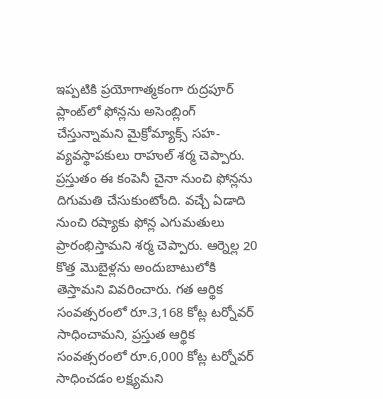ఇప్పటికి ప్రయోగాత్మకంగా రుద్రపూర్ ప్లాంట్‌లో ఫోన్లను అసెంబ్లింగ్ చేస్తున్నామని మైక్రోమ్యాక్స్ సహ-వ్యవస్థాపకులు రాహుల్ శర్మ చెప్పారు. ప్రస్తుతం ఈ కంపెనీ చైనా నుంచి ఫోన్లను దిగుమతి చేసుకుంటోంది. వచ్చే ఏడాది నుంచి రష్యాకు ఫోన్ల ఎగుమతులు ప్రారంభిస్తామని శర్మ చెప్పారు. ఆర్నెల్ల 20 కొత్త మొబైళ్లను అందుబాటులోకి తెస్తామని వివరించారు. గత ఆర్థిక సంవత్సరంలో రూ.3,168 కోట్ల టర్నోవర్ సాధించామని, ప్రస్తుత ఆర్థిక సంవత్సరంలో రూ.6,000 కోట్ల టర్నోవర్ సాధించడం లక్ష్యమని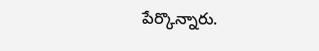పేర్కొన్నారు.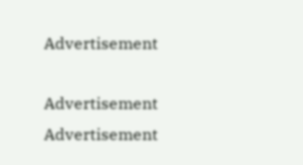Advertisement

Advertisement
Advertisement